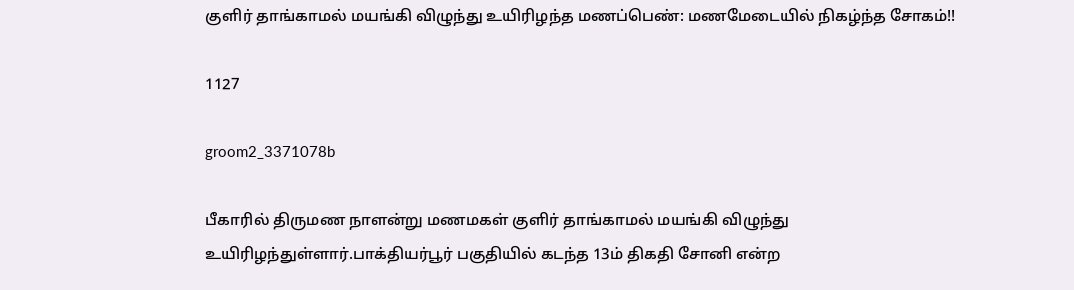குளிர் தாங்காமல் மயங்கி விழுந்து உயிரிழந்த மணப்பெண்: மணமேடையில் நிகழ்ந்த சோகம்!!

1127

groom2_3371078b

பீகாரில் திருமண நாளன்று மணமகள் குளிர் தாங்காமல் மயங்கி விழுந்து உயிரிழந்துள்ளார்.பாக்தியர்பூர் பகுதியில் கடந்த 13ம் திகதி சோனி என்ற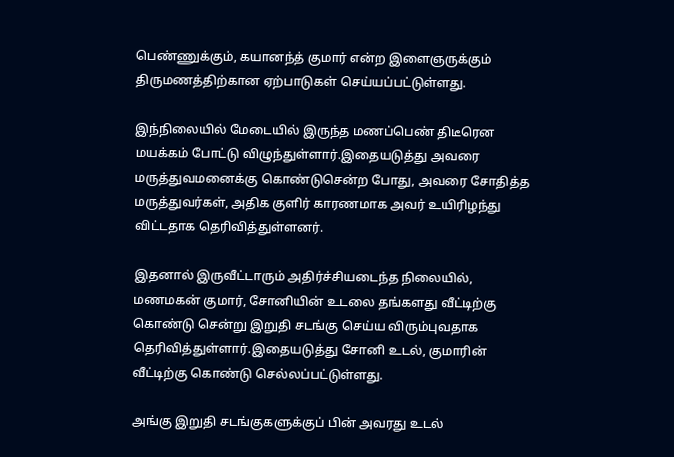பெண்ணுக்கும், கயானந்த் குமார் என்ற இளைஞருக்கும் திருமணத்திற்கான ஏற்பாடுகள் செய்யப்பட்டுள்ளது.

இந்நிலையில் மேடையில் இருந்த மணப்பெண் திடீரென மயக்கம் போட்டு விழுந்துள்ளார்.இதையடுத்து அவரை மருத்துவமனைக்கு கொண்டுசென்ற போது, அவரை சோதித்த மருத்துவர்கள், அதிக குளிர் காரணமாக அவர் உயிரிழந்து விட்டதாக தெரிவித்துள்ளனர்.

இதனால் இருவீட்டாரும் அதிர்ச்சியடைந்த நிலையில், மணமகன் குமார், சோனியின் உடலை தங்களது வீட்டிற்கு கொண்டு சென்று இறுதி சடங்கு செய்ய விரும்புவதாக தெரிவித்துள்ளார்.இதையடுத்து சோனி உடல், குமாரின் வீட்டிற்கு கொண்டு செல்லப்பட்டுள்ளது.

அங்கு இறுதி சடங்குகளுக்குப் பின் அவரது உடல்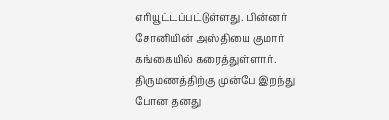எரியூட்டப்பட்டுள்ளது. பின்னர் சோனியின் அஸ்தியை குமார் கங்கையில் கரைத்துள்ளார். திருமணத்திற்கு முன்பே இறந்து போன தனது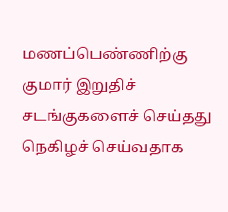மணப்பெண்ணிற்கு குமார் இறுதிச் சடங்குகளைச் செய்தது நெகிழச் செய்வதாக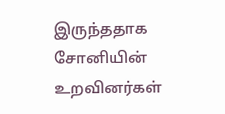இருந்ததாக சோனியின் உறவினர்கள்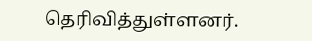தெரிவித்துள்ளனர்.